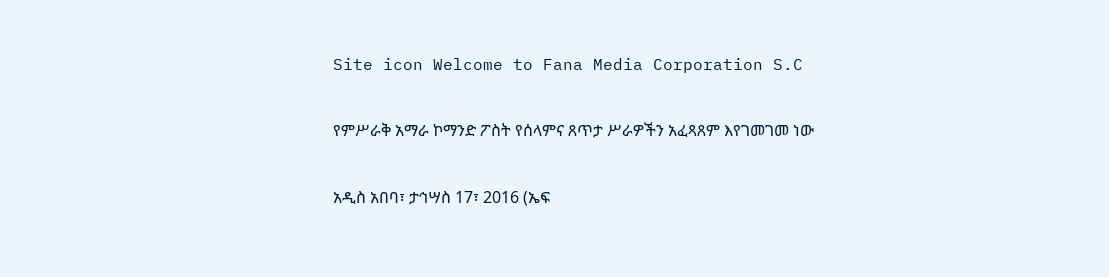Site icon Welcome to Fana Media Corporation S.C

የምሥራቅ አማራ ኮማንድ ፖስት የሰላምና ጸጥታ ሥራዎችን አፈጻጸም እየገመገመ ነው

አዲስ አበባ፣ ታኅሣስ 17፣ 2016 (ኤፍ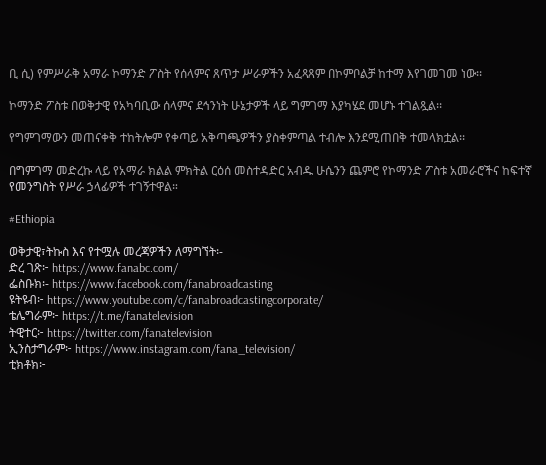ቢ ሲ) የምሥራቅ አማራ ኮማንድ ፖስት የሰላምና ጸጥታ ሥራዎችን አፈጻጸም በኮምቦልቻ ከተማ እየገመገመ ነው፡፡

ኮማንድ ፖስቱ በወቅታዊ የአካባቢው ሰላምና ደኅንነት ሁኔታዎች ላይ ግምገማ እያካሄደ መሆኑ ተገልጿል፡፡

የግምገማውን መጠናቀቅ ተከትሎም የቀጣይ አቅጣጫዎችን ያስቀምጣል ተብሎ እንደሚጠበቅ ተመላክቷል፡፡

በግምገማ መድረኩ ላይ የአማራ ክልል ምክትል ርዕሰ መስተዳድር አብዱ ሁሴንን ጨምሮ የኮማንድ ፖስቱ አመራሮችና ከፍተኛ የመንግስት የሥራ ኃላፊዎች ተገኝተዋል።

#Ethiopia

ወቅታዊ፣ትኩስ እና የተሟሉ መረጃዎችን ለማግኘት፡-
ድረ ገጽ፦ https://www.fanabc.com/
ፌስቡክ፡- https://www.facebook.com/fanabroadcasting
ዩትዩብ፦ https://www.youtube.com/c/fanabroadcastingcorporate/
ቴሌግራም፦ https://t.me/fanatelevision
ትዊተር፦ https://twitter.com/fanatelevision
ኢንስታግራም፦ https://www.instagram.com/fana_television/
ቲክቶክ፦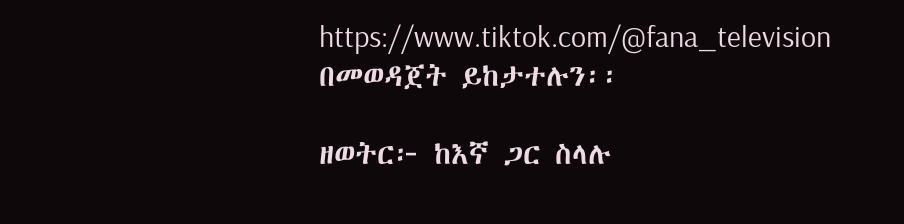https://www.tiktok.com/@fana_television በመወዳጀት ይከታተሉን፡፡

ዘወትር፦ ከእኛ ጋር ስላሉ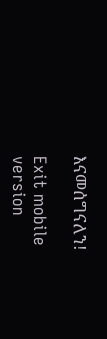እናመሰግናለን!

Exit mobile version